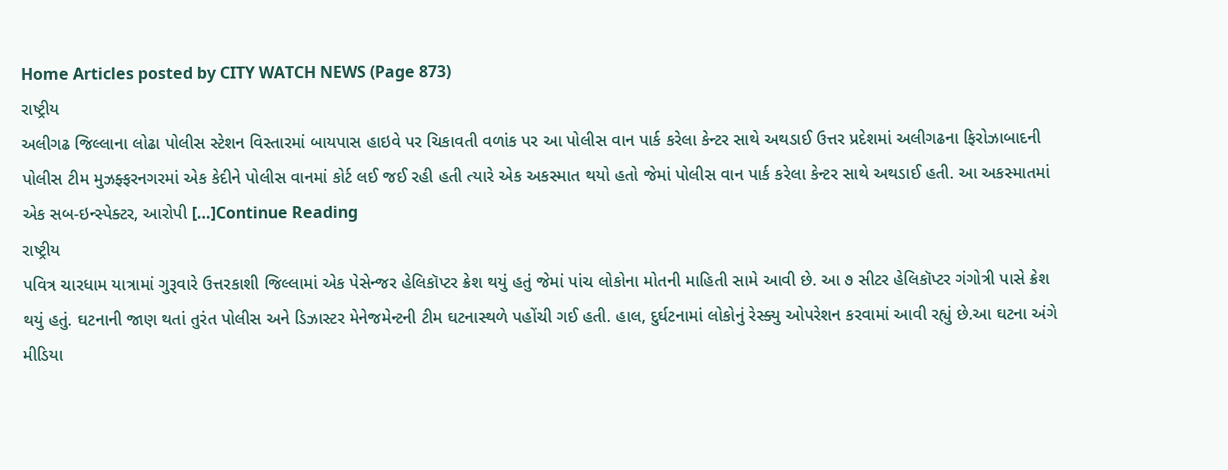Home Articles posted by CITY WATCH NEWS (Page 873)
રાષ્ટ્રીય
અલીગઢ જિલ્લાના લોઢા પોલીસ સ્ટેશન વિસ્તારમાં બાયપાસ હાઇવે પર ચિકાવતી વળાંક પર આ પોલીસ વાન પાર્ક કરેલા કેન્ટર સાથે અથડાઈ ઉત્તર પ્રદેશમાં અલીગઢના ફિરોઝાબાદની પોલીસ ટીમ મુઝફ્ફરનગરમાં એક કેદીને પોલીસ વાનમાં કોર્ટ લઈ જઈ રહી હતી ત્યારે એક અકસ્માત થયો હતો જેમાં પોલીસ વાન પાર્ક કરેલા કેન્ટર સાથે અથડાઈ હતી. આ અકસ્માતમાં એક સબ-ઇન્સ્પેક્ટર, આરોપી […]Continue Reading
રાષ્ટ્રીય
પવિત્ર ચારધામ યાત્રામાં ગુરૂવારે ઉત્તરકાશી જિલ્લામાં એક પેસેન્જર હેલિકૉપ્ટર ક્રેશ થયું હતું જેમાં પાંચ લોકોના મોતની માહિતી સામે આવી છે. આ ૭ સીટર હેલિકૉપ્ટર ગંગોત્રી પાસે ક્રેશ થયું હતું. ઘટનાની જાણ થતાં તુરંત પોલીસ અને ડિઝાસ્ટર મેનેજમેન્ટની ટીમ ઘટનાસ્થળે પહોંચી ગઈ હતી. હાલ, દુર્ઘટનામાં લોકોનું રેસ્ક્યુ ઓપરેશન કરવામાં આવી રહ્યું છે.આ ઘટના અંગે મીડિયા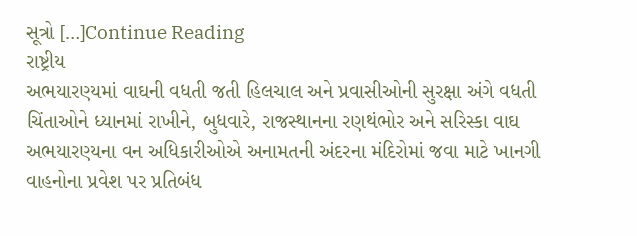સૂત્રો […]Continue Reading
રાષ્ટ્રીય
અભયારણ્યમાં વાઘની વધતી જતી હિલચાલ અને પ્રવાસીઓની સુરક્ષા અંગે વધતી ચિંતાઓને ધ્યાનમાં રાખીને, બુધવારે, રાજસ્થાનના રણથંભોર અને સરિસ્કા વાઘ અભયારણ્યના વન અધિકારીઓએ અનામતની અંદરના મંદિરોમાં જવા માટે ખાનગી વાહનોના પ્રવેશ પર પ્રતિબંધ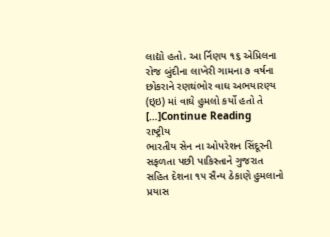લાદ્યો હતો. આ ર્નિણય ૧૬ એપ્રિલના રોજ બુંદીના લાખેરી ગામના ૭ વર્ષના છોકરાને રણથંભોર વાઘ અભયારણ્ય (ઇ્ઇ) માં વાઘે હુમલો કર્યો હતો તે […]Continue Reading
રાષ્ટ્રીય
ભારતીય સેન ના ઓપરેશન સિંદૂરની સફળતા પછી પાકિસ્તાને ગુજરાત સહિત દેશના ૧૫ સૈન્ય ઠેકાણે હુમલાનો પ્રયાસ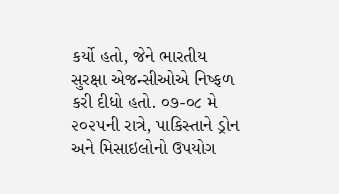કર્યો હતો, જેને ભારતીય સુરક્ષા એજન્સીઓએ નિષ્ફળ કરી દીધો હતો. ૦૭-૦૮ મે ૨૦૨૫ની રાત્રે, પાકિસ્તાને ડ્રોન અને મિસાઇલોનો ઉપયોગ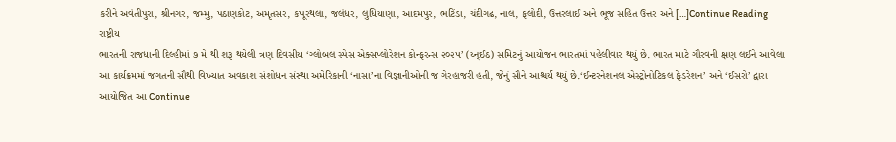કરીને અવંતીપુરા, શ્રીનગર, જમ્મુ, પઠાણકોટ, અમૃતસર, કપૂરથલા, જલંધર, લુધિયાણા, આદમપુર, ભટિંડા, ચંદીગઢ, નાલ, ફલોદી, ઉત્તરલાઈ અને ભૂજ સહિત ઉત્તર અને […]Continue Reading
રાષ્ટ્રીય
ભારતની રાજધાની દિલ્હીમાં ૭ મે થી શરૂ થયેલી ત્રણ દિવસીય ‘ગ્લોબલ સ્પેસ એક્સપ્લોરેશન કોન્ફરન્સ ૨૦૨૫’ (ય્ન્ઈઠ) સમિટનું આયોજન ભારતમાં પહેલીવાર થયું છે. ભારત માટે ગૌરવની ક્ષણ લઈને આવેલા આ કાર્યક્રમમાં જગતની સૌથી વિખ્યાત અવકાશ સંશોધન સંસ્થા અમેરિકાની ‘નાસા’ના વિજ્ઞાનીઓની જ ગેરહાજરી હતી, જેનું સૌને આશ્ચર્ય થયું છે.‘ઈન્ટરનેશનલ એસ્ટ્રોનોટિકલ ફેડરેશન’ અને ‘ઈસરો’ દ્વારા આયોજિત આ Continue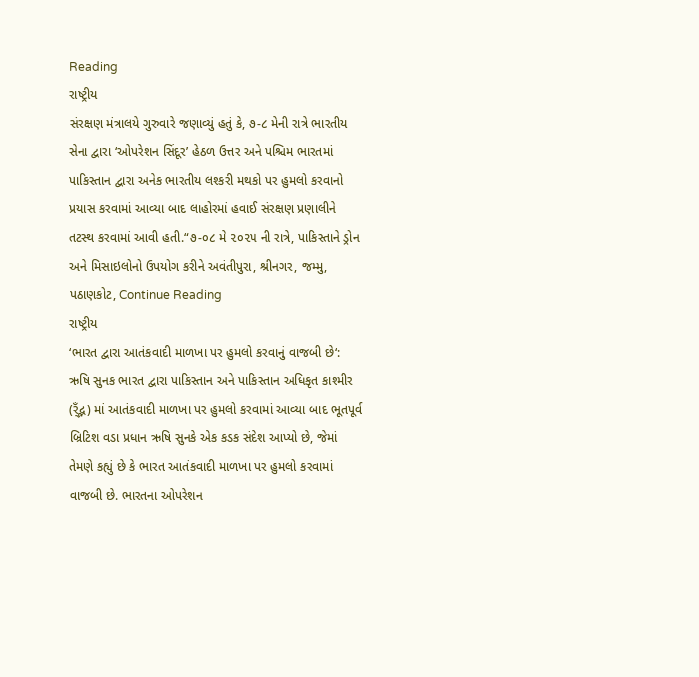Reading
રાષ્ટ્રીય
સંરક્ષણ મંત્રાલયે ગુરુવારે જણાવ્યું હતું કે, ૭-૮ મેની રાત્રે ભારતીય સેના દ્વારા ‘ઓપરેશન સિંદૂર’ હેઠળ ઉત્તર અને પશ્ચિમ ભારતમાં પાકિસ્તાન દ્વારા અનેક ભારતીય લશ્કરી મથકો પર હુમલો કરવાનો પ્રયાસ કરવામાં આવ્યા બાદ લાહોરમાં હવાઈ સંરક્ષણ પ્રણાલીને તટસ્થ કરવામાં આવી હતી.“૭-૦૮ મે ૨૦૨૫ ની રાત્રે, પાકિસ્તાને ડ્રોન અને મિસાઇલોનો ઉપયોગ કરીને અવંતીપુરા, શ્રીનગર, જમ્મુ, પઠાણકોટ, Continue Reading
રાષ્ટ્રીય
‘ભારત દ્વારા આતંકવાદી માળખા પર હુમલો કરવાનું વાજબી છે‘: ઋષિ સુનક ભારત દ્વારા પાકિસ્તાન અને પાકિસ્તાન અધિકૃત કાશ્મીર (ર્ઁદ્ભ) માં આતંકવાદી માળખા પર હુમલો કરવામાં આવ્યા બાદ ભૂતપૂર્વ બ્રિટિશ વડા પ્રધાન ઋષિ સુનકે એક કડક સંદેશ આપ્યો છે, જેમાં તેમણે કહ્યું છે કે ભારત આતંકવાદી માળખા પર હુમલો કરવામાં વાજબી છે. ભારતના ઓપરેશન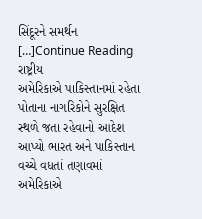સિંદૂરને સમર્થન […]Continue Reading
રાષ્ટ્રીય
અમેરિકાએ પાકિસ્તાનમાં રહેતા પોતાના નાગરિકોને સુરક્ષિત સ્થળે જતા રહેવાનો આદેશ આપ્યો ભારત અને પાકિસ્તાન વચ્ચે વધતાં તણાવમાં અમેરિકાએ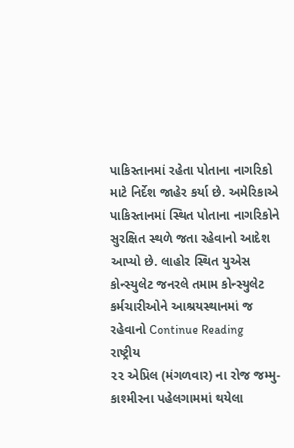પાકિસ્તાનમાં રહેતા પોતાના નાગરિકો માટે નિર્દેશ જાહેર કર્યા છે. અમેરિકાએ પાકિસ્તાનમાં સ્થિત પોતાના નાગરિકોને સુરક્ષિત સ્થળે જતા રહેવાનો આદેશ આપ્યો છે. લાહોર સ્થિત યુએસ કોન્સ્યુલેટ જનરલે તમામ કોન્સ્યુલેટ કર્મચારીઓને આશ્રયસ્થાનમાં જ રહેવાનો Continue Reading
રાષ્ટ્રીય
૨૨ એપ્રિલ (મંગળવાર) ના રોજ જમ્મુ-કાશ્મીરના પહેલગામમાં થયેલા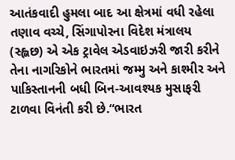આતંકવાદી હુમલા બાદ આ ક્ષેત્રમાં વધી રહેલા તણાવ વચ્ચે, સિંગાપોરના વિદેશ મંત્રાલય (સ્હ્લછ) એ એક ટ્રાવેલ એડવાઇઝરી જારી કરીને તેના નાગરિકોને ભારતમાં જમ્મુ અને કાશ્મીર અને પાકિસ્તાનની બધી બિન-આવશ્યક મુસાફરી ટાળવા વિનંતી કરી છે.“ભારત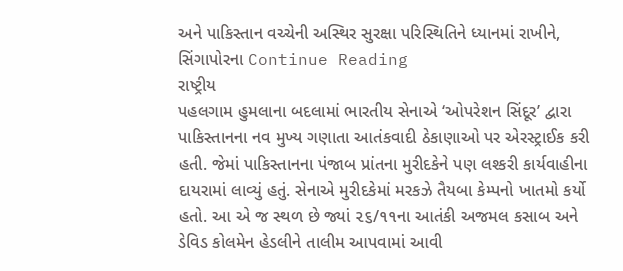અને પાકિસ્તાન વચ્ચેની અસ્થિર સુરક્ષા પરિસ્થિતિને ધ્યાનમાં રાખીને, સિંગાપોરના Continue Reading
રાષ્ટ્રીય
પહલગામ હુમલાના બદલામાં ભારતીય સેનાએ ‘ઓપરેશન સિંદૂર’ દ્વારા પાકિસ્તાનના નવ મુખ્ય ગણાતા આતંકવાદી ઠેકાણાઓ પર એરસ્ટ્રાઈક કરી હતી. જેમાં પાકિસ્તાનના પંજાબ પ્રાંતના મુરીદકેને પણ લશ્કરી કાર્યવાહીના દાયરામાં લાવ્યું હતું. સેનાએ મુરીદકેમાં મરકઝે તૈયબા કેમ્પનો ખાતમો કર્યો હતો. આ એ જ સ્થળ છે જ્યાં ૨૬/૧૧ના આતંકી અજમલ કસાબ અને ડેવિડ કોલમેન હેડલીને તાલીમ આપવામાં આવી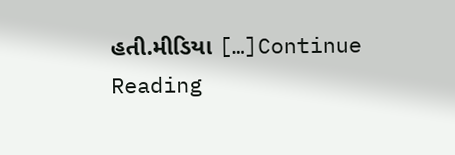હતી.મીડિયા […]Continue Reading